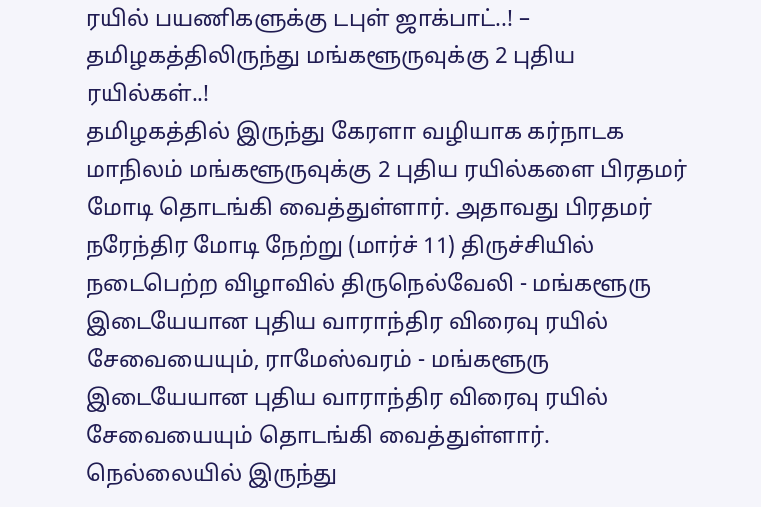ரயில் பயணிகளுக்கு டபுள் ஜாக்பாட்..! – தமிழகத்திலிருந்து மங்களூருவுக்கு 2 புதிய ரயில்கள்..!
தமிழகத்தில் இருந்து கேரளா வழியாக கர்நாடக மாநிலம் மங்களூருவுக்கு 2 புதிய ரயில்களை பிரதமர் மோடி தொடங்கி வைத்துள்ளார். அதாவது பிரதமர் நரேந்திர மோடி நேற்று (மார்ச் 11) திருச்சியில் நடைபெற்ற விழாவில் திருநெல்வேலி - மங்களூரு இடையேயான புதிய வாராந்திர விரைவு ரயில் சேவையையும், ராமேஸ்வரம் - மங்களூரு இடையேயான புதிய வாராந்திர விரைவு ரயில் சேவையையும் தொடங்கி வைத்துள்ளார்.
நெல்லையில் இருந்து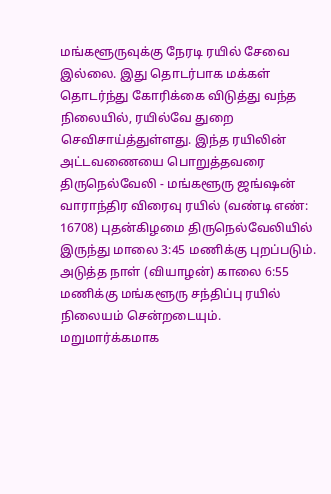மங்களூருவுக்கு நேரடி ரயில் சேவை இல்லை. இது தொடர்பாக மக்கள் தொடர்ந்து கோரிக்கை விடுத்து வந்த நிலையில், ரயில்வே துறை செவிசாய்த்துள்ளது. இந்த ரயிலின் அட்டவணையை பொறுத்தவரை திருநெல்வேலி - மங்களூரு ஜங்ஷன் வாராந்திர விரைவு ரயில் (வண்டி எண்: 16708) புதன்கிழமை திருநெல்வேலியில் இருந்து மாலை 3:45 மணிக்கு புறப்படும். அடுத்த நாள் (வியாழன்) காலை 6:55 மணிக்கு மங்களூரு சந்திப்பு ரயில் நிலையம் சென்றடையும்.
மறுமார்க்கமாக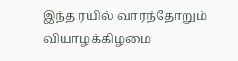இந்த ரயில் வாரந்தோறும் வியாழக்கிழமை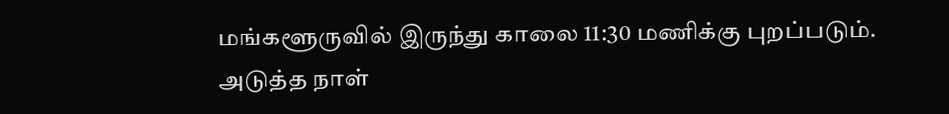மங்களூருவில் இருந்து காலை 11:30 மணிக்கு புறப்படும். அடுத்த நாள்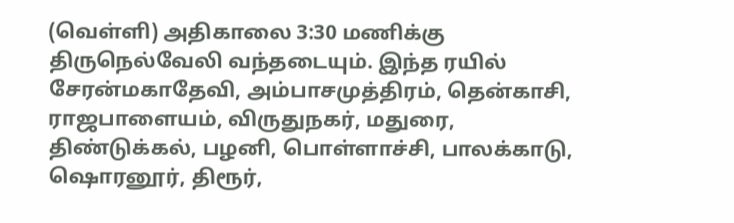(வெள்ளி) அதிகாலை 3:30 மணிக்கு திருநெல்வேலி வந்தடையும். இந்த ரயில் சேரன்மகாதேவி, அம்பாசமுத்திரம், தென்காசி, ராஜபாளையம், விருதுநகர், மதுரை, திண்டுக்கல், பழனி, பொள்ளாச்சி, பாலக்காடு, ஷொரனூர், திரூர்,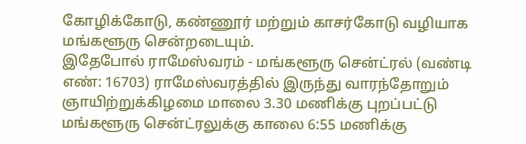கோழிக்கோடு, கண்ணூர் மற்றும் காசர்கோடு வழியாக மங்களூரு சென்றடையும்.
இதேபோல் ராமேஸ்வரம் - மங்களூரு சென்ட்ரல் (வண்டி எண்: 16703) ராமேஸ்வரத்தில் இருந்து வாரந்தோறும் ஞாயிற்றுக்கிழமை மாலை 3.30 மணிக்கு புறப்பட்டு மங்களூரு சென்ட்ரலுக்கு காலை 6:55 மணிக்கு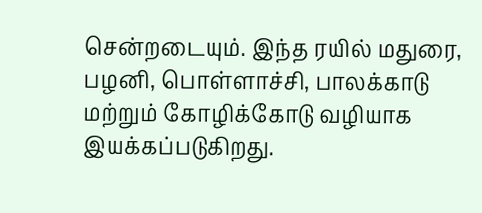சென்றடையும். இந்த ரயில் மதுரை, பழனி, பொள்ளாச்சி, பாலக்காடு மற்றும் கோழிக்கோடு வழியாக இயக்கப்படுகிறது.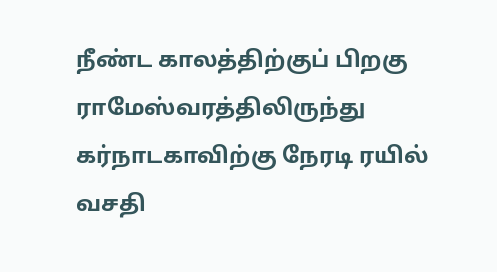நீண்ட காலத்திற்குப் பிறகு ராமேஸ்வரத்திலிருந்து கர்நாடகாவிற்கு நேரடி ரயில் வசதி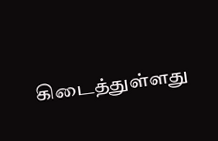கிடைத்துள்ளது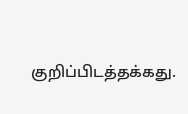குறிப்பிடத்தக்கது.